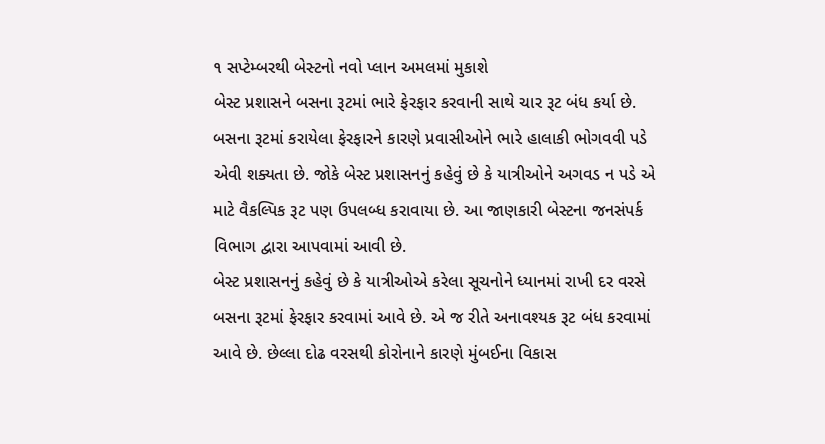૧ સપ્ટેમ્બરથી બેસ્ટનો નવો પ્લાન અમલમાં મુકાશે
બેસ્ટ પ્રશાસને બસના રૂટમાં ભારે ફેરફાર કરવાની સાથે ચાર રૂટ બંધ કર્યા છે.
બસના રૂટમાં કરાયેલા ફેરફારને કારણે પ્રવાસીઓને ભારે હાલાકી ભોગવવી પડે એવી શક્યતા છે. જોકે બેસ્ટ પ્રશાસનનું કહેવું છે કે યાત્રીઓને અગવડ ન પડે એ માટે વૈકલ્પિક રૂટ પણ ઉપલબ્ધ કરાવાયા છે. આ જાણકારી બેસ્ટના જનસંપર્ક વિભાગ દ્વારા આપવામાં આવી છે.
બેસ્ટ પ્રશાસનનું કહેવું છે કે યાત્રીઓએ કરેલા સૂચનોને ધ્યાનમાં રાખી દર વરસે બસના રૂટમાં ફેરફાર કરવામાં આવે છે. એ જ રીતે અનાવશ્યક રૂટ બંધ કરવામાં આવે છે. છેલ્લા દોઢ વરસથી કોરોનાને કારણે મુંબઈના વિકાસ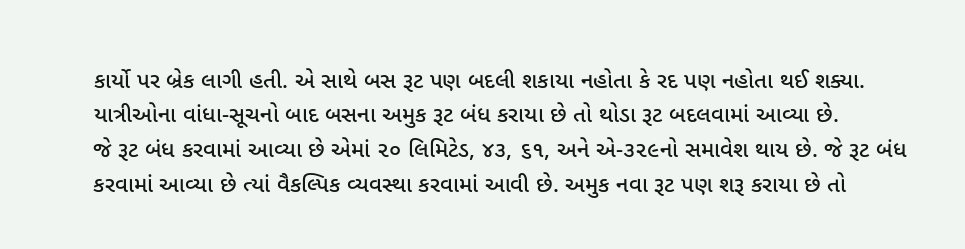કાર્યો પર બ્રેક લાગી હતી. એ સાથે બસ રૂટ પણ બદલી શકાયા નહોતા કે રદ પણ નહોતા થઈ શક્યા.
યાત્રીઓના વાંધા-સૂચનો બાદ બસના અમુક રૂટ બંધ કરાયા છે તો થોડા રૂટ બદલવામાં આવ્યા છે.
જે રૂટ બંધ કરવામાં આવ્યા છે એમાં ૨૦ લિમિટેડ, ૪૩, ૬૧, અને એ-૩૨૯નો સમાવેશ થાય છે. જે રૂટ બંધ કરવામાં આવ્યા છે ત્યાં વૈકલ્પિક વ્યવસ્થા કરવામાં આવી છે. અમુક નવા રૂટ પણ શરૂ કરાયા છે તો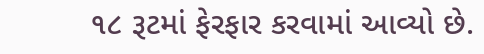૧૮ રૂટમાં ફેરફાર કરવામાં આવ્યો છે.